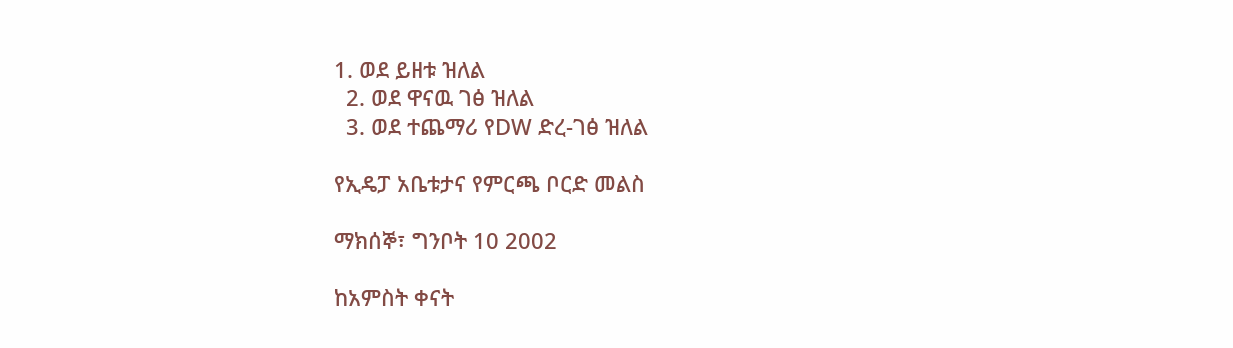1. ወደ ይዘቱ ዝለል
  2. ወደ ዋናዉ ገፅ ዝለል
  3. ወደ ተጨማሪ የDW ድረ-ገፅ ዝለል

የኢዴፓ አቤቱታና የምርጫ ቦርድ መልስ

ማክሰኞ፣ ግንቦት 10 2002

ከአምስት ቀናት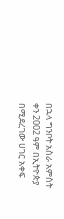በኋላ ግንቦት አስራ አምስት ቀን 2002 ዓም በኢትዮጵያ በሚደረገው ሀገር አቀፍ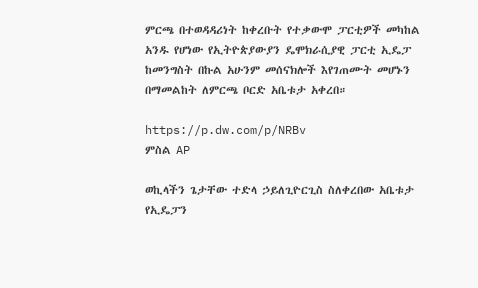ምርጫ በተወዳዳሪነት ከቀረቡት የተቃውሞ ፓርቲዎች መካከል አንዱ የሆነው የኢትዮጵያውያን ዴሞክራሲያዊ ፓርቲ ኢዴፓ ከመንግስት በኩል አሁንም መሰናክሎች እየገጠሙት መሆኑን በማመልከት ለምርጫ ቦርድ አቤቱታ አቀረበ።

https://p.dw.com/p/NRBv
ምስል AP

ወኪላችን ጌታቸው ተድላ ኃይለጊዮርጊስ ስለቀረበው አቤቱታ የኢዴፓን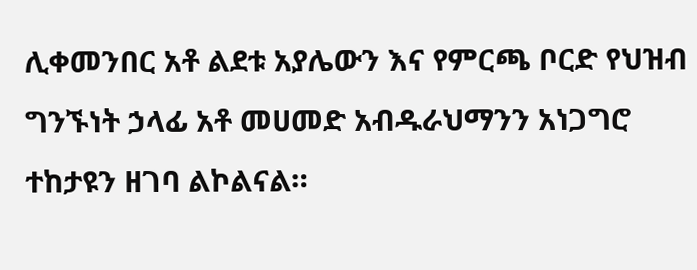ሊቀመንበር አቶ ልደቱ አያሌውን እና የምርጫ ቦርድ የህዝብ ግንኙነት ኃላፊ አቶ መሀመድ አብዱራህማንን አነጋግሮ ተከታዩን ዘገባ ልኮልናል።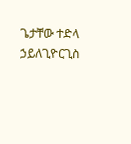ጌታቸው ተድላ ኃይለጊዮርጊስ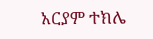አርያም ተክሌ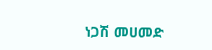ነጋሽ መሀመድ